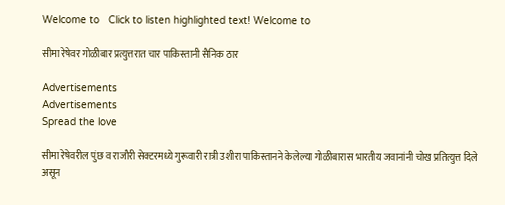Welcome to   Click to listen highlighted text! Welcome to

सीमा रेषेवर गोळीबार प्रत्युत्तरात चार पाकिस्तानी सैनिक ठार

Advertisements
Advertisements
Spread the love

सीमा रेषेवरील पुंछ व राजौरी सेक्टरमध्ये गुरूवारी रात्री उशीरा पाकिस्तानने केलेल्या गोळीबारास भारतीय जवानांनी चोख प्रतित्युत्त दिले असून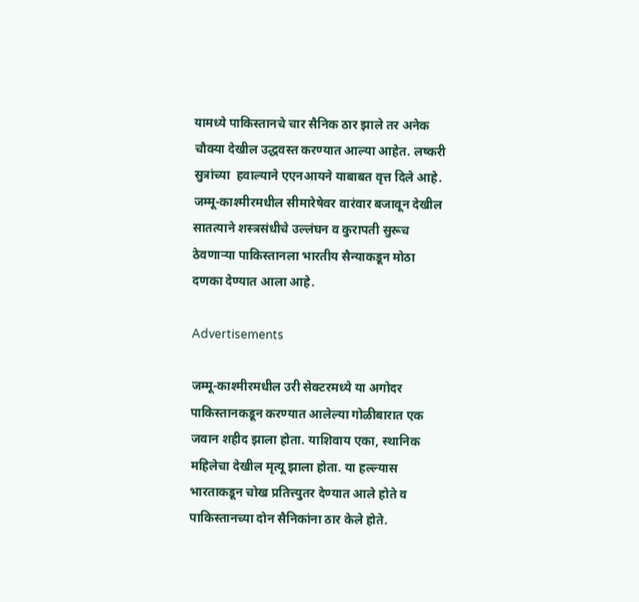यामध्ये पाकिस्तानचे चार सैनिक ठार झाले तर अनेक चौक्या देखील उद्धवस्त करण्यात आल्या आहेत. लष्करी सुत्रांच्या  हवाल्याने एएनआयने याबाबत वृत्त दिले आहे. जम्मू-काश्मीरमधील सीमारेषेवर वारंवार बजावून देखील सातत्याने शस्त्रसंधीचे उल्लंघन व कुरापती सुरूच ठेवणाऱ्या पाकिस्तानला भारतीय सैन्याकडून मोठा दणका देण्यात आला आहे.

Advertisements

जम्मू-काश्मीरमधील उरी सेक्टरमध्ये या अगोदर पाकिस्तानकडून करण्यात आलेल्या गोळीबारात एक जवान शहीद झाला होता. याशिवाय एका, स्थानिक महिलेचा देखील मृत्यू झाला होता. या हल्ल्यास भारताकडून चोख प्रतित्त्युतर देण्यात आले होते व पाकिस्तानच्या दोन सैनिकांना ठार केले होते.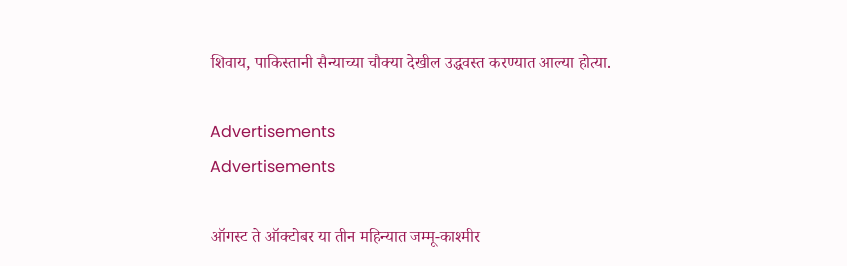शिवाय, पाकिस्तानी सैन्याच्या चौक्या देखील उद्धवस्त करण्यात आल्या होत्या.

Advertisements
Advertisements

ऑगस्ट ते ऑक्टोबर या तीन महिन्यात जम्मू-काश्मीर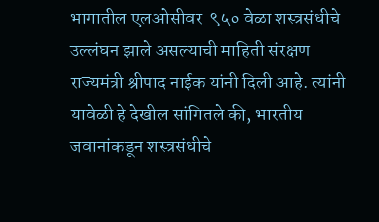भागातील एलओसीवर  ९५० वेळा शस्त्रसंधीचे उल्लंघन झाले असल्याची माहिती संरक्षण राज्यमंत्री श्रीपाद नाईक यांनी दिली आहे. त्यांनी यावेळी हे देखील सांगितले की, भारतीय जवानांकडून शस्त्रसंधीचे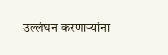उल्लंघन करणाऱ्यांना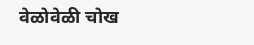वेळोवेळी चोख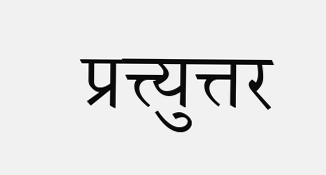प्रत्त्युत्तर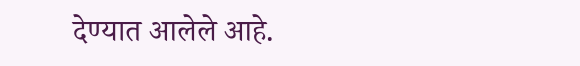देण्यात आलेले आहे.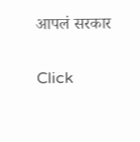आपलं सरकार

Click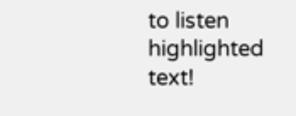to listen highlighted text!